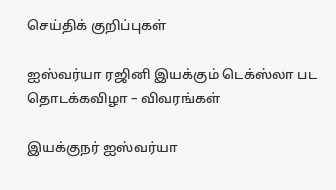செய்திக் குறிப்புகள்

ஐஸ்வர்யா ரஜினி இயக்கும் டெக்ஸ்லா பட தொடக்கவிழா – விவரங்கள்

இயக்குநர் ஐஸ்வர்யா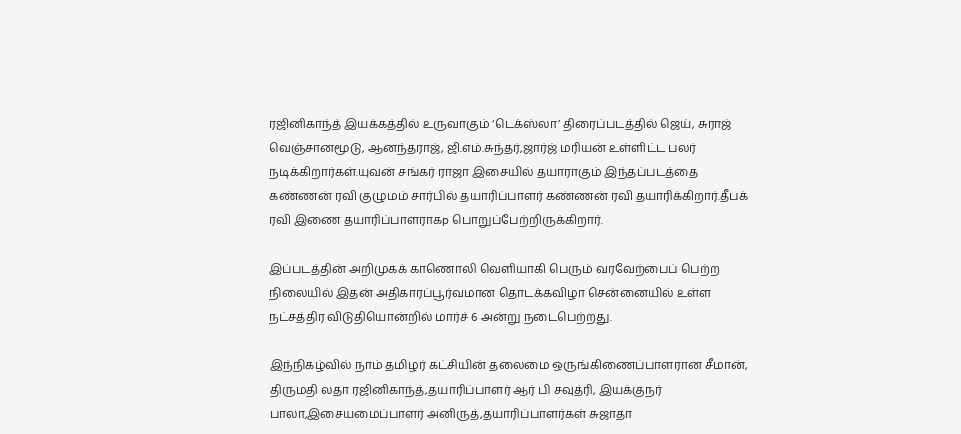ரஜினிகாந்த் இயக்கத்தில் உருவாகும் ‘டெக்ஸ்லா’ திரைப்படத்தில் ஜெய், சுராஜ் வெஞ்சானமூடு, ஆனந்தராஜ், ஜி.எம்.சுந்தர்,ஜார்ஜ் மரியன் உள்ளிட்ட பலர் நடிக்கிறார்கள்.யுவன் சங்கர் ராஜா இசையில் தயாராகும் இந்தப்படத்தை கண்ணன் ரவி குழுமம் சார்பில் தயாரிப்பாளர் கண்ணன் ரவி தயாரிக்கிறார்.தீபக் ரவி இணை தயாரிப்பாளராகp பொறுப்பேற்றிருக்கிறார்.

இப்படத்தின் அறிமுகக் காணொலி வெளியாகி பெரும் வரவேற்பைப் பெற்ற நிலையில் இதன் அதிகாரப்பூர்வமான தொடக்கவிழா சென்னையில் உள்ள நட்சத்திர விடுதியொன்றில் மார்ச் 6 அன்று நடைபெற்றது.

இந்நிகழ்வில் நாம் தமிழர் கட்சியின் தலைமை ஒருங்கிணைப்பாளரான சீமான், திருமதி லதா ரஜினிகாந்த்,தயாரிப்பாளர் ஆர் பி சவுத்ரி, இயக்குநர் பாலா,இசையமைப்பாளர் அனிருத்,தயாரிப்பாளர்கள் சுஜாதா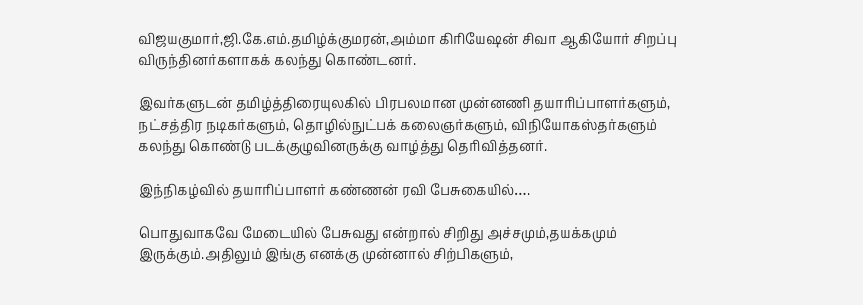விஜயகுமார்,ஜி.கே.எம்.தமிழ்க்குமரன்,அம்மா கிரியேஷன் சிவா ஆகியோர் சிறப்பு விருந்தினர்களாகக் கலந்து கொண்டனர்.

இவர்களுடன் தமிழ்த்திரையுலகில் பிரபலமான முன்னணி தயாரிப்பாளர்களும், நட்சத்திர நடிகர்களும், தொழில்நுட்பக் கலைஞர்களும், விநியோகஸ்தர்களும் கலந்து கொண்டு படக்குழுவினருக்கு வாழ்த்து தெரிவித்தனர்.

இந்நிகழ்வில் தயாரிப்பாளர் கண்ணன் ரவி பேசுகையில்….

பொதுவாகவே மேடையில் பேசுவது என்றால் சிறிது அச்சமும்,தயக்கமும் இருக்கும்.அதிலும் இங்கு எனக்கு முன்னால் சிற்பிகளும்,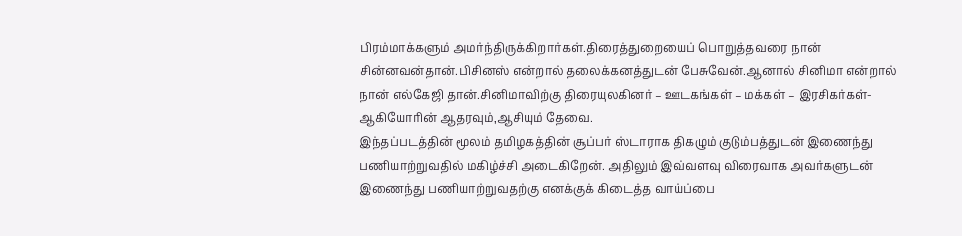பிரம்மாக்களும் அமர்ந்திருக்கிறார்கள்.திரைத்துறையைப் பொறுத்தவரை நான் சின்னவன்தான்.பிசினஸ் என்றால் தலைக்கனத்துடன் பேசுவேன்.ஆனால் சினிமா என்றால் நான் எல்கேஜி தான்.சினிமாவிற்கு திரையுலகினர் – ஊடகங்கள் – மக்கள் – இரசிகர்கள்- ஆகியோரின் ஆதரவும்,ஆசியும் தேவை.
இந்தப்படத்தின் மூலம் தமிழகத்தின் சூப்பர் ஸ்டாராக திகழும் குடும்பத்துடன் இணைந்து பணியாற்றுவதில் மகிழ்ச்சி அடைகிறேன். அதிலும் இவ்வளவு விரைவாக அவர்களுடன் இணைந்து பணியாற்றுவதற்கு எனக்குக் கிடைத்த வாய்ப்பை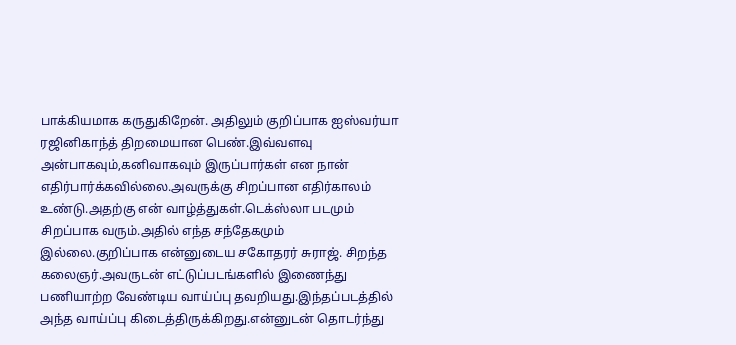பாக்கியமாக கருதுகிறேன். அதிலும் குறிப்பாக ஐஸ்வர்யா ரஜினிகாந்த் திறமையான பெண்.இவ்வளவு அன்பாகவும்,கனிவாகவும் இருப்பார்கள் என நான் எதிர்பார்க்கவில்லை.அவருக்கு சிறப்பான எதிர்காலம் உண்டு.அதற்கு என் வாழ்த்துகள்.டெக்ஸ்லா படமும் சிறப்பாக வரும்.அதில் எந்த சந்தேகமும் இல்லை.குறிப்பாக என்னுடைய சகோதரர் சுராஜ். சிறந்த கலைஞர்.அவருடன் எட்டுப்படங்களில் இணைந்து பணியாற்ற வேண்டிய வாய்ப்பு தவறியது.இந்தப்படத்தில் அந்த வாய்ப்பு கிடைத்திருக்கிறது.என்னுடன் தொடர்ந்து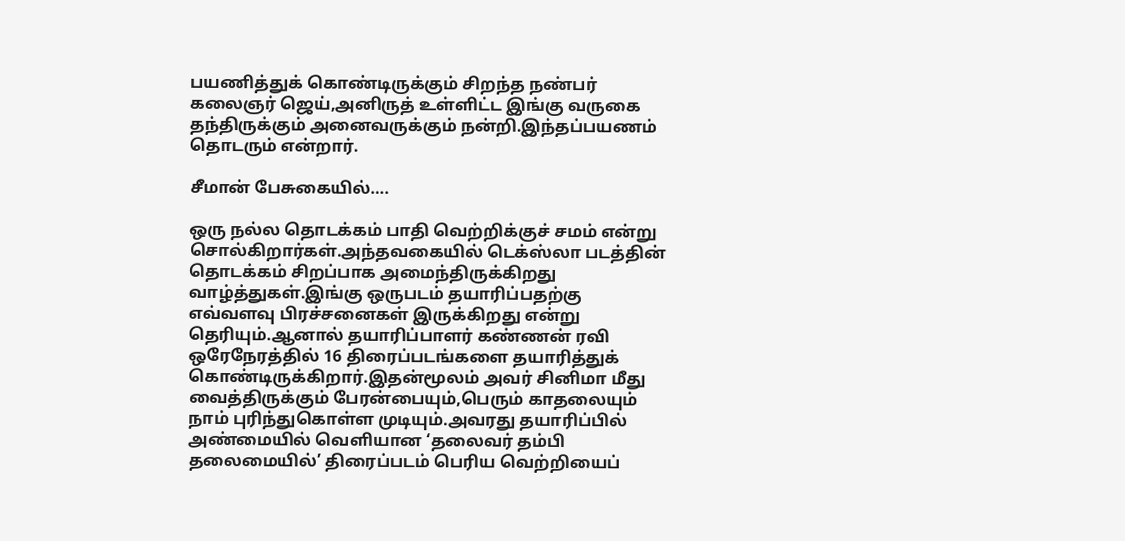பயணித்துக் கொண்டிருக்கும் சிறந்த நண்பர் கலைஞர் ஜெய்,அனிருத் உள்ளிட்ட இங்கு வருகை தந்திருக்கும் அனைவருக்கும் நன்றி.இந்தப்பயணம் தொடரும் என்றார்.

சீமான் பேசுகையில்….

ஒரு நல்ல தொடக்கம் பாதி வெற்றிக்குச் சமம் என்று சொல்கிறார்கள்.அந்தவகையில் டெக்ஸ்லா படத்தின் தொடக்கம் சிறப்பாக அமைந்திருக்கிறது வாழ்த்துகள்.இங்கு ஒருபடம் தயாரிப்பதற்கு எவ்வளவு பிரச்சனைகள் இருக்கிறது என்று தெரியும்.ஆனால் தயாரிப்பாளர் கண்ணன் ரவி ஒரேநேரத்தில் 16 திரைப்படங்களை தயாரித்துக் கொண்டிருக்கிறார்.இதன்மூலம் அவர் சினிமா மீது வைத்திருக்கும் பேரன்பையும்,பெரும் காதலையும் நாம் புரிந்துகொள்ள முடியும்.அவரது தயாரிப்பில் அண்மையில் வெளியான ‘தலைவர் தம்பி தலைமையில்’ திரைப்படம் பெரிய வெற்றியைப்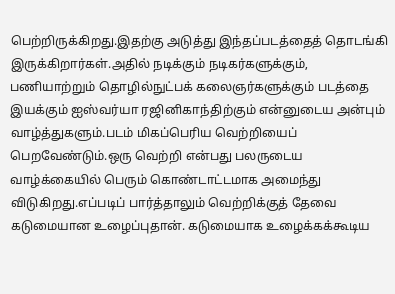பெற்றிருக்கிறது.இதற்கு அடுத்து இந்தப்படத்தைத் தொடங்கி இருக்கிறார்கள்.அதில் நடிக்கும் நடிகர்களுக்கும், பணியாற்றும் தொழில்நுட்பக் கலைஞர்களுக்கும் படத்தை இயக்கும் ஐஸ்வர்யா ரஜினிகாந்திற்கும் என்னுடைய அன்பும் வாழ்த்துகளும்.படம் மிகப்பெரிய வெற்றியைப் பெறவேண்டும்.ஒரு வெற்றி என்பது பலருடைய வாழ்க்கையில் பெரும் கொண்டாட்டமாக அமைந்து விடுகிறது.எப்படிப் பார்த்தாலும் வெற்றிக்குத் தேவை கடுமையான உழைப்புதான். கடுமையாக உழைக்கக்கூடிய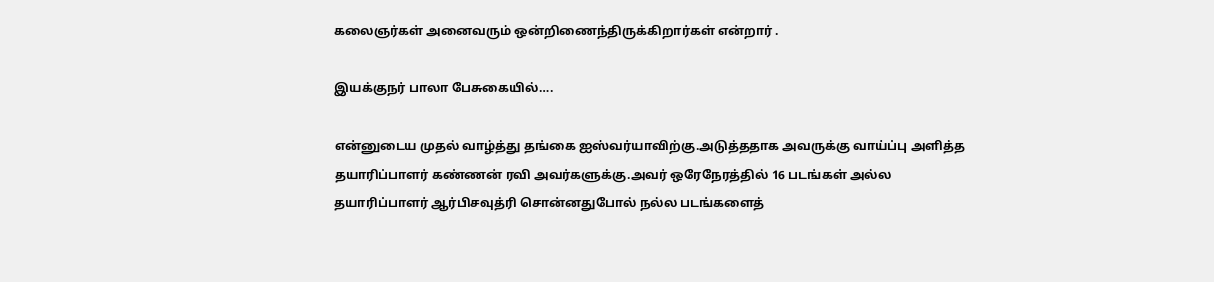கலைஞர்கள் அனைவரும் ஒன்றிணைந்திருக்கிறார்கள் என்றார் .

இயக்குநர் பாலா பேசுகையில்….

என்னுடைய முதல் வாழ்த்து தங்கை ஐஸ்வர்யாவிற்கு.அடுத்ததாக அவருக்கு வாய்ப்பு அளித்த தயாரிப்பாளர் கண்ணன் ரவி அவர்களுக்கு.அவர் ஒரேநேரத்தில் 16 படங்கள் அல்ல தயாரிப்பாளர் ஆர்பிசவுத்ரி சொன்னதுபோல் நல்ல படங்களைத்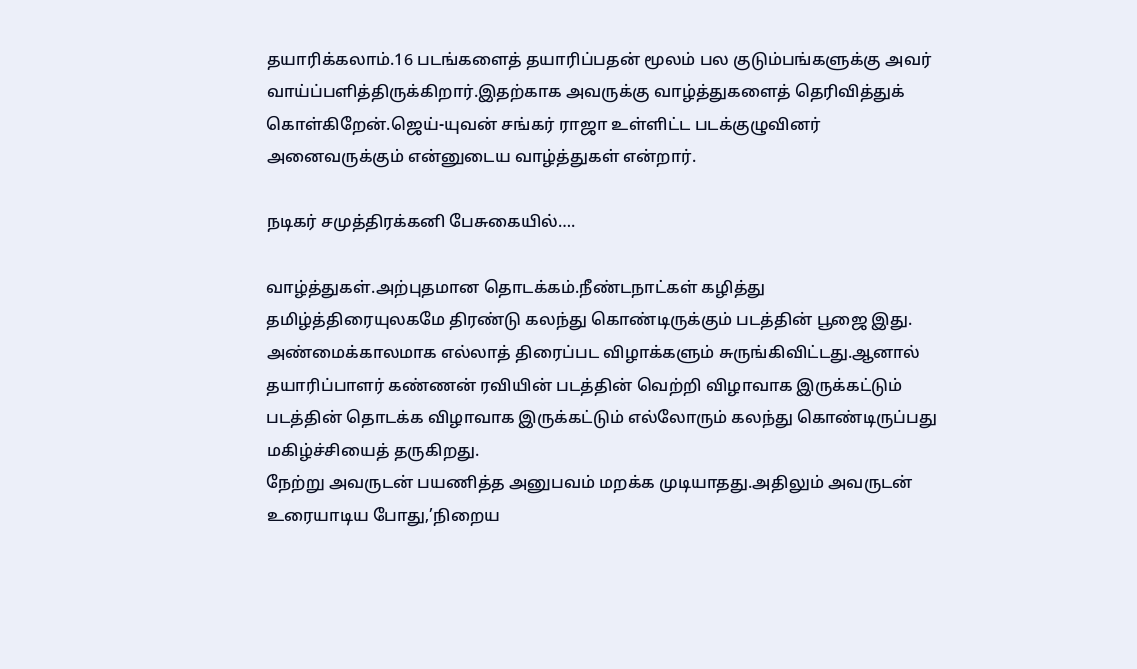தயாரிக்கலாம்.16 படங்களைத் தயாரிப்பதன் மூலம் பல குடும்பங்களுக்கு அவர் வாய்ப்பளித்திருக்கிறார்.இதற்காக அவருக்கு வாழ்த்துகளைத் தெரிவித்துக் கொள்கிறேன்.ஜெய்-யுவன் சங்கர் ராஜா உள்ளிட்ட படக்குழுவினர் அனைவருக்கும் என்னுடைய வாழ்த்துகள் என்றார்.

நடிகர் சமுத்திரக்கனி பேசுகையில்….

வாழ்த்துகள்.அற்புதமான தொடக்கம்.நீண்டநாட்கள் கழித்து தமிழ்த்திரையுலகமே திரண்டு கலந்து கொண்டிருக்கும் படத்தின் பூஜை இது. அண்மைக்காலமாக எல்லாத் திரைப்பட விழாக்களும் சுருங்கிவிட்டது.ஆனால் தயாரிப்பாளர் கண்ணன் ரவியின் படத்தின் வெற்றி விழாவாக இருக்கட்டும் படத்தின் தொடக்க விழாவாக இருக்கட்டும் எல்லோரும் கலந்து கொண்டிருப்பது மகிழ்ச்சியைத் தருகிறது.
நேற்று அவருடன் பயணித்த அனுபவம் மறக்க முடியாதது.அதிலும் அவருடன் உரையாடிய போது,’நிறைய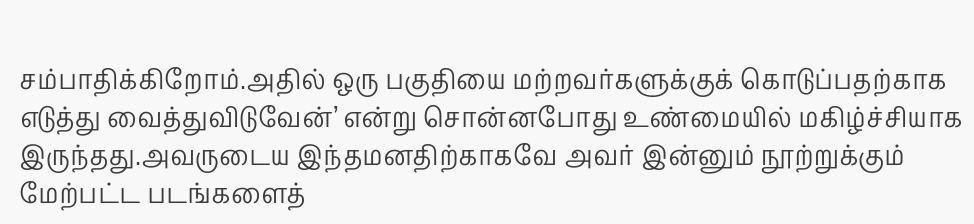சம்பாதிக்கிறோம்.அதில் ஒரு பகுதியை மற்றவர்களுக்குக் கொடுப்பதற்காக எடுத்து வைத்துவிடுவேன்’ என்று சொன்னபோது உண்மையில் மகிழ்ச்சியாக இருந்தது.அவருடைய இந்தமனதிற்காகவே அவர் இன்னும் நூற்றுக்கும் மேற்பட்ட படங்களைத்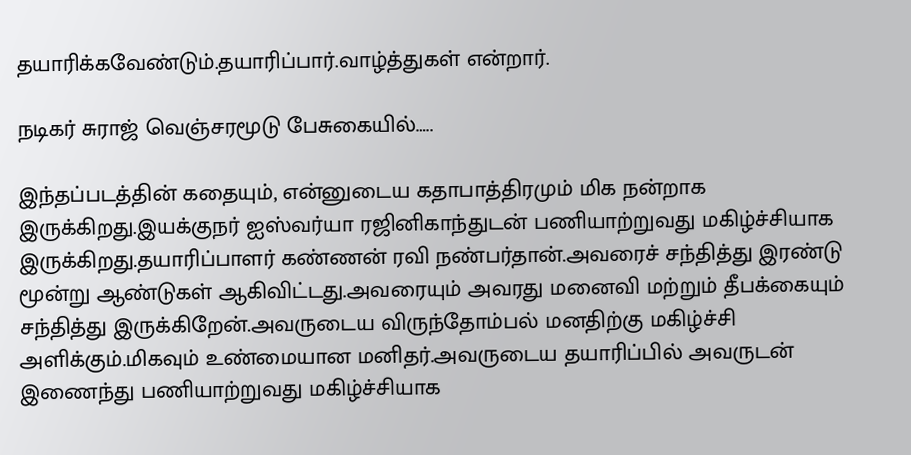தயாரிக்கவேண்டும்.தயாரிப்பார்.வாழ்த்துகள் என்றார்.

நடிகர் சுராஜ் வெஞ்சரமூடு பேசுகையில்…..

இந்தப்படத்தின் கதையும், என்னுடைய கதாபாத்திரமும் மிக நன்றாக இருக்கிறது.இயக்குநர் ஐஸ்வர்யா ரஜினிகாந்துடன் பணியாற்றுவது மகிழ்ச்சியாக இருக்கிறது.தயாரிப்பாளர் கண்ணன் ரவி நண்பர்தான்.அவரைச் சந்தித்து இரண்டு மூன்று ஆண்டுகள் ஆகிவிட்டது.அவரையும் அவரது மனைவி மற்றும் தீபக்கையும் சந்தித்து இருக்கிறேன்.அவருடைய விருந்தோம்பல் மனதிற்கு மகிழ்ச்சி அளிக்கும்.மிகவும் உண்மையான மனிதர்.அவருடைய தயாரிப்பில் அவருடன் இணைந்து பணியாற்றுவது மகிழ்ச்சியாக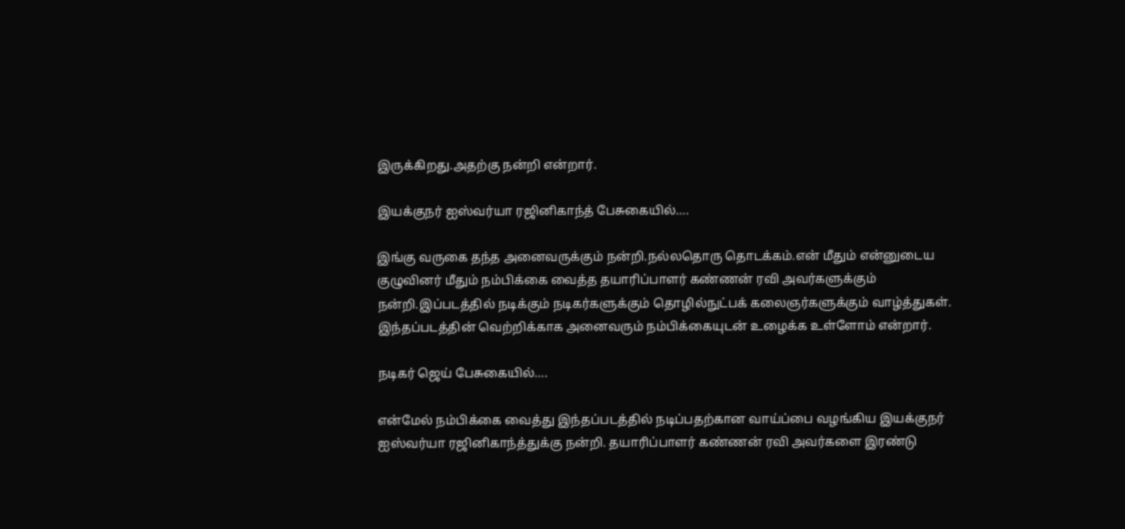இருக்கிறது.அதற்கு நன்றி என்றார்.

இயக்குநர் ஐஸ்வர்யா ரஜினிகாந்த் பேசுகையில்….

இங்கு வருகை தந்த அனைவருக்கும் நன்றி.நல்லதொரு தொடக்கம்.என் மீதும் என்னுடைய குழுவினர் மீதும் நம்பிக்கை வைத்த தயாரிப்பாளர் கண்ணன் ரவி அவர்களுக்கும் நன்றி.இப்படத்தில் நடிக்கும் நடிகர்களுக்கும் தொழில்நுட்பக் கலைஞர்களுக்கும் வாழ்த்துகள். இந்தப்படத்தின் வெற்றிக்காக அனைவரும் நம்பிக்கையுடன் உழைக்க உள்ளோம் என்றார்.

நடிகர் ஜெய் பேசுகையில்….

என்மேல் நம்பிக்கை வைத்து இந்தப்படத்தில் நடிப்பதற்கான வாய்ப்பை வழங்கிய இயக்குநர் ஐஸ்வர்யா ரஜினிகாந்த்துக்கு நன்றி. தயாரிப்பாளர் கண்ணன் ரவி அவர்களை இரண்டு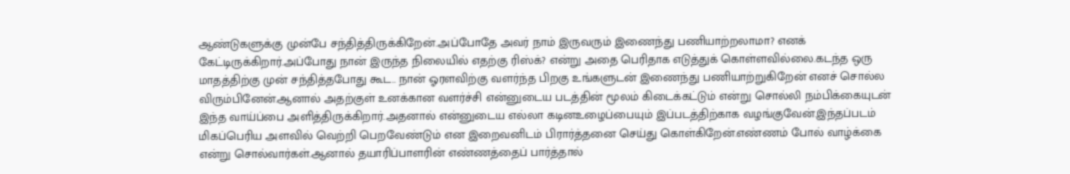ஆண்டுகளுக்கு முன்பே சந்தித்திருக்கிறேன்.அப்போதே அவர் நாம் இருவரும் இணைந்து பணியாற்றலாமா? எனக் கேட்டிருக்கிறார்.அப்போது நான் இருந்த நிலையில் எதற்கு ரிஸ்க்? என்று அதை பெரிதாக எடுத்துக் கொள்ளவில்லை.கடந்த ஒரு மாதத்திற்கு முன் சந்தித்தபோது கூட.. நான் ஓரளவிற்கு வளர்ந்த பிறகு உங்களுடன் இணைந்து பணியாற்றுகிறேன் எனச் சொல்ல விரும்பினேன்.ஆனால் அதற்குள் உனக்கான வளர்ச்சி என்னுடைய படத்தின் மூலம் கிடைக்கட்டும் என்று சொல்லி நம்பிக்கையுடன் இந்த வாய்ப்பை அளித்திருக்கிறார்.அதனால் என்னுடைய எல்லா கடினஉழைப்பையும் இப்படத்திற்காக வழங்குவேன்.இந்தப்படம் மிகப்பெரிய அளவில் வெற்றி பெறவேண்டும் என இறைவனிடம் பிரார்த்தனை செய்து கொள்கிறேன்.எண்ணம் போல் வாழ்க்கை என்று சொல்வார்கள்.ஆனால் தயாரிப்பாளரின் எண்ணத்தைப் பார்த்தால்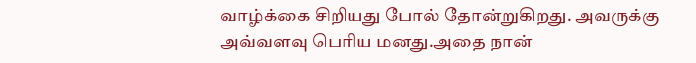வாழ்க்கை சிறியது போல் தோன்றுகிறது. அவருக்கு அவ்வளவு பெரிய மனது.அதை நான்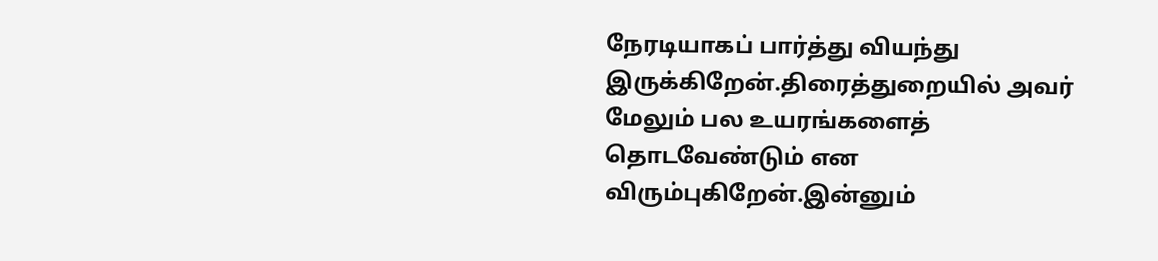நேரடியாகப் பார்த்து வியந்து இருக்கிறேன்.திரைத்துறையில் அவர் மேலும் பல உயரங்களைத் தொடவேண்டும் என விரும்புகிறேன்.இன்னும்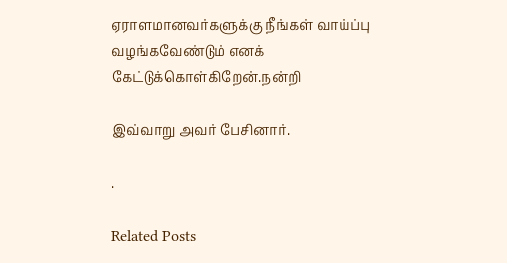ஏராளமானவர்களுக்கு நீங்கள் வாய்ப்பு வழங்கவேண்டும் எனக் கேட்டுக்கொள்கிறேன்.நன்றி

இவ்வாறு அவர் பேசினார்.

.

Related Posts